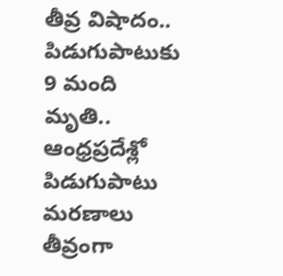తీవ్ర విషాదం.. పిడుగుపాటుకు 9 మంది మృతి..
ఆంధ్రప్రదేశ్లో పిడుగుపాటు మరణాలు తీవ్రంగా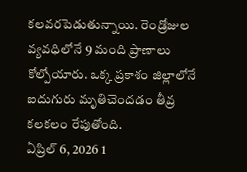కలవరపెడుతున్నాయి. రెండ్రోజుల వ్యవధిలోనే 9 మంది ప్రాణాలు కోల్పోయారు. ఒక్క ప్రకాశం జిల్లాలోనే ఐదుగురు మృతిచెందడం తీవ్ర కలకలం రేపుతోంది.
ఏప్రిల్ 6, 2026 1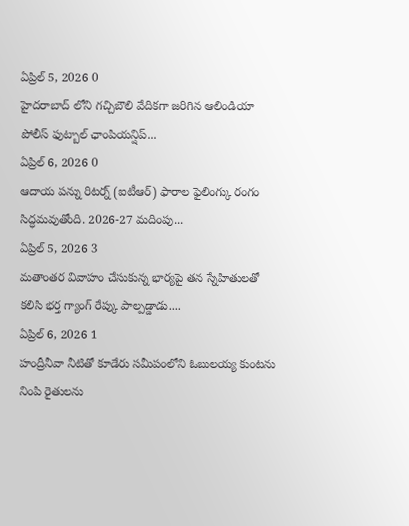ఏప్రిల్ 5, 2026 0
హైదరాబాద్ లోని గచ్చిబౌలి వేదికగా జరిగిన ఆలిండియా పోలీస్ ఫుట్బాల్ ఛాంపియన్షిప్...
ఏప్రిల్ 6, 2026 0
ఆదాయ పన్ను రిటర్న్ (ఐటీఆర్) ఫారాల ఫైలింగ్కు రంగం సిద్ధమవుతోంది. 2026-27 మదింపు...
ఏప్రిల్ 5, 2026 3
మతాంతర వివాహం చేసుకున్న భార్యపై తన స్నేహితులతో కలిసి భర్త గ్యాంగ్ రేప్కు పాల్పడ్డాడు....
ఏప్రిల్ 6, 2026 1
హంద్రీనీవా నీటితో కూడేరు సమీపంలోని ఓబులయ్య కుంటను నింపి రైతులను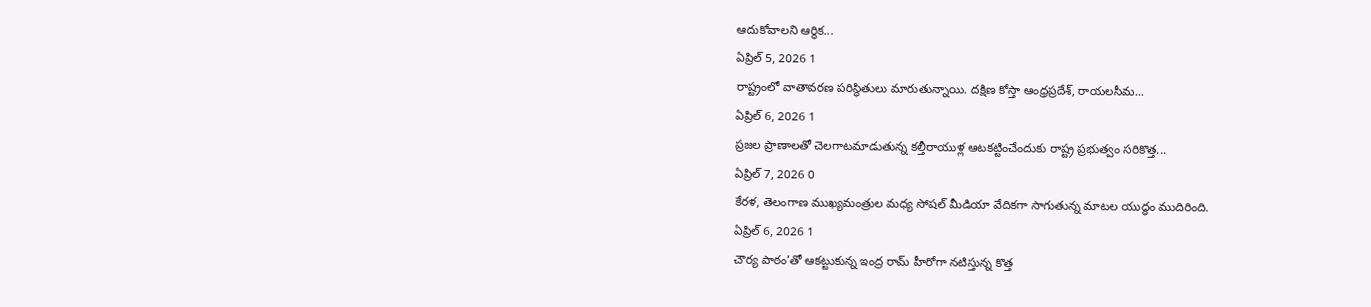ఆదుకోవాలని ఆర్థిక...
ఏప్రిల్ 5, 2026 1
రాష్ట్రంలో వాతావరణ పరిస్థితులు మారుతున్నాయి. దక్షిణ కోస్తా ఆంధ్రప్రదేశ్, రాయలసీమ...
ఏప్రిల్ 6, 2026 1
ప్రజల ప్రాణాలతో చెలగాటమాడుతున్న కల్తీరాయుళ్ల ఆటకట్టించేందుకు రాష్ట్ర ప్రభుత్వం సరికొత్త...
ఏప్రిల్ 7, 2026 0
కేరళ, తెలంగాణ ముఖ్యమంత్రుల మధ్య సోషల్ మీడియా వేదికగా సాగుతున్న మాటల యుద్ధం ముదిరింది.
ఏప్రిల్ 6, 2026 1
చౌర్య పాఠం’తో ఆకట్టుకున్న ఇంద్ర రామ్ హీరోగా నటిస్తున్న కొత్త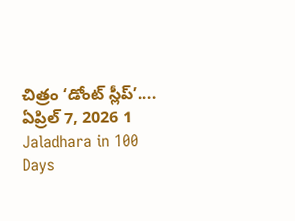చిత్రం ‘డోంట్ స్లీప్’....
ఏప్రిల్ 7, 2026 1
Jaladhara in 100 Days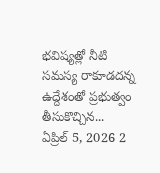భవిష్యత్లో నీటి సమస్య రాకూడదన్న ఉద్దేశంతో ప్రభుత్వం తీసుకొచ్చిన...
ఏప్రిల్ 5, 2026 2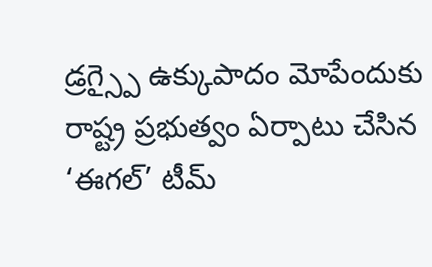డ్రగ్స్పై ఉక్కుపాదం మోపేందుకు రాష్ట్ర ప్రభుత్వం ఏర్పాటు చేసిన ‘ఈగల్’ టీమ్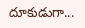దూకుడుగా...